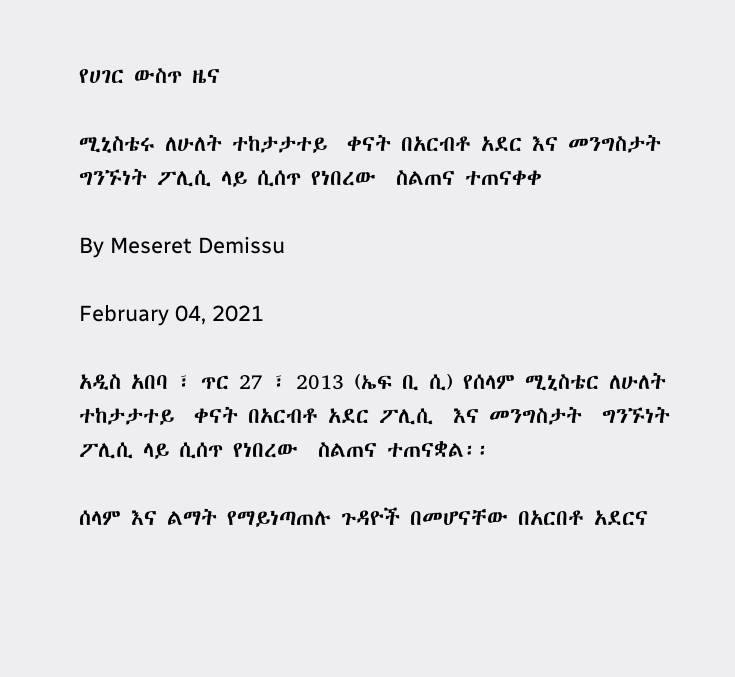የሀገር ውስጥ ዜና

ሚኒስቴሩ ለሁለት ተከታታተይ  ቀናት በአርብቶ አደር እና መንግስታት  ግንኙነት ፖሊሲ ላይ ሲሰጥ የነበረው  ስልጠና ተጠናቀቀ

By Meseret Demissu

February 04, 2021

አዲስ አበባ ፣ ጥር 27 ፣ 2013 (ኤፍ ቢ ሲ) የሰላም ሚኒስቴር ለሁለት ተከታታተይ  ቀናት በአርብቶ አደር ፖሊሲ  እና መንግስታት  ግንኙነት ፖሊሲ ላይ ሲሰጥ የነበረው  ስልጠና ተጠናቋል፡፡

ሰላም እና ልማት የማይነጣጠሉ ጉዳዮች በመሆናቸው በአርበቶ አደርና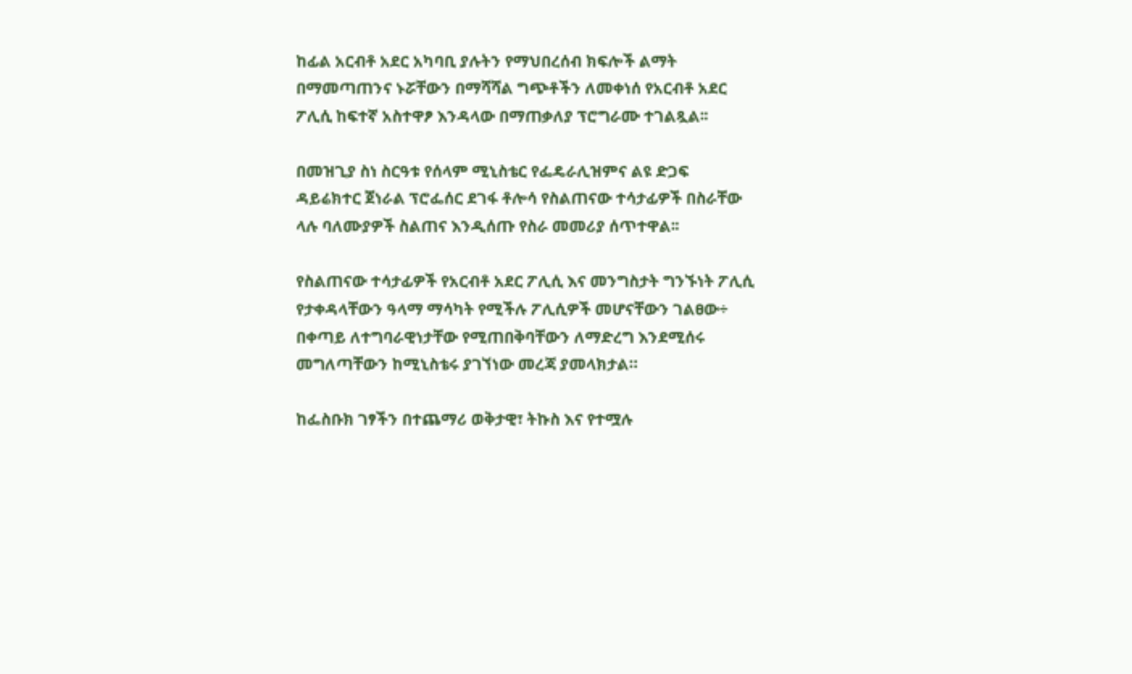ከፊል አርብቶ አደር አካባቢ ያሉትን የማህበረሰብ ክፍሎች ልማት በማመጣጠንና ኑሯቸውን በማሻሻል ግጭቶችን ለመቀነሰ የአርብቶ አደር ፖሊሲ ከፍተኛ አስተዋፆ እንዳላው በማጠቃለያ ፕሮግራሙ ተገልጿል፡፡

በመዝጊያ ስነ ስርዓቱ የሰላም ሚኒስቴር የፌዴራሊዝምና ልዩ ድጋፍ ዳይሬክተር ጀነራል ፕሮፌሰር ደገፋ ቶሎሳ የስልጠናው ተሳታፊዎች በስራቸው ላሉ ባለሙያዎች ስልጠና እንዲሰጡ የስራ መመሪያ ሰጥተዋል፡፡

የስልጠናው ተሳታፊዎች የአርብቶ አደር ፖሊሲ እና መንግስታት ግንኙነት ፖሊሲ የታቀዳላቸውን ዓላማ ማሳካት የሚችሉ ፖሊሲዎች መሆናቸውን ገልፀው÷ በቀጣይ ለተግባራዊነታቸው የሚጠበቅባቸውን ለማድረግ እንደሚሰሩ መግለጣቸውን ከሚኒስቴሩ ያገኘነው መረጃ ያመላክታል።

ከፌስቡክ ገፃችን በተጨማሪ ወቅታዊ፣ ትኩስ እና የተሟሉ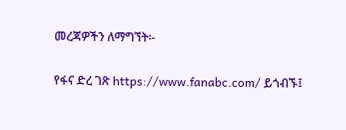መረጃዎችን ለማግኘት፡-

የፋና ድረ ገጽ https://www.fanabc.com/ ይጎብኙ፤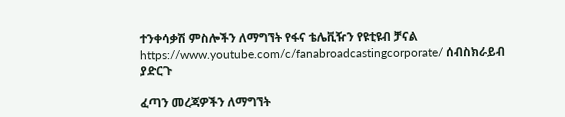ተንቀሳቃሽ ምስሎችን ለማግኘት የፋና ቴሌቪዥን የዩቲዩብ ቻናል https://www.youtube.com/c/fanabroadcastingcorporate/ ሰብስክራይብ ያድርጉ

ፈጣን መረጃዎችን ለማግኘት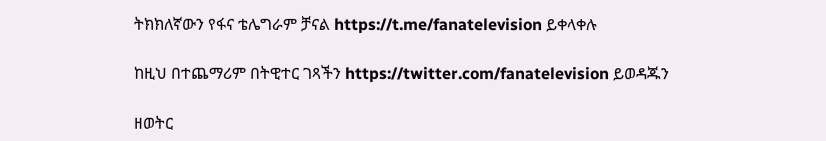ትክክለኛውን የፋና ቴሌግራም ቻናል https://t.me/fanatelevision ይቀላቀሉ

ከዚህ በተጨማሪም በትዊተር ገጻችን https://twitter.com/fanatelevision ይወዳጁን

ዘወትር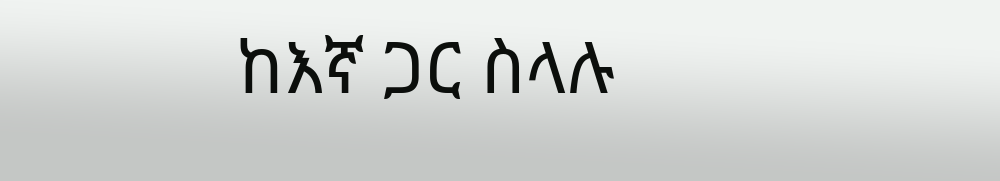ከእኛ ጋር ስላሉ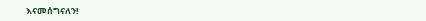እናመሰግናለን!